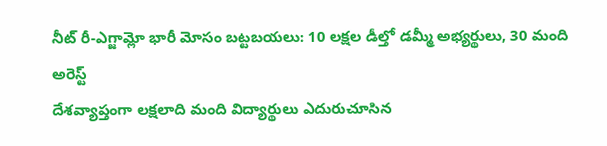నీట్ రీ-ఎగ్జామ్లో భారీ మోసం బట్టబయలు: 10 లక్షల డీల్తో డమ్మీ అభ్యర్థులు, 30 మంది అరెస్ట్
దేశవ్యాప్తంగా లక్షలాది మంది విద్యార్థులు ఎదురుచూసిన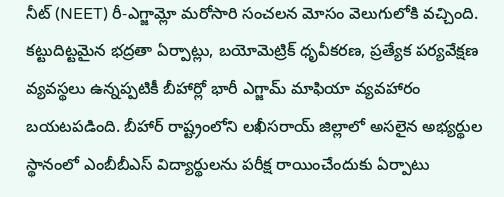నీట్ (NEET) రీ-ఎగ్జామ్లో మరోసారి సంచలన మోసం వెలుగులోకి వచ్చింది. కట్టుదిట్టమైన భద్రతా ఏర్పాట్లు, బయోమెట్రిక్ ధృవీకరణ, ప్రత్యేక పర్యవేక్షణ వ్యవస్థలు ఉన్నప్పటికీ బీహార్లో భారీ ఎగ్జామ్ మాఫియా వ్యవహారం బయటపడింది. బీహార్ రాష్ట్రంలోని లఖీసరాయ్ జిల్లాలో అసలైన అభ్యర్థుల స్థానంలో ఎంబీబీఎస్ విద్యార్థులను పరీక్ష రాయించేందుకు ఏర్పాటు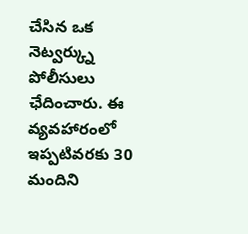చేసిన ఒక నెట్వర్క్ను పోలీసులు ఛేదించారు. ఈ వ్యవహారంలో ఇప్పటివరకు 30 మందిని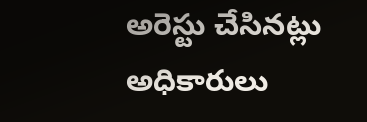అరెస్టు చేసినట్లు అధికారులు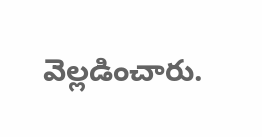వెల్లడించారు.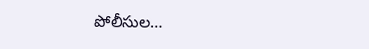పోలీసుల…